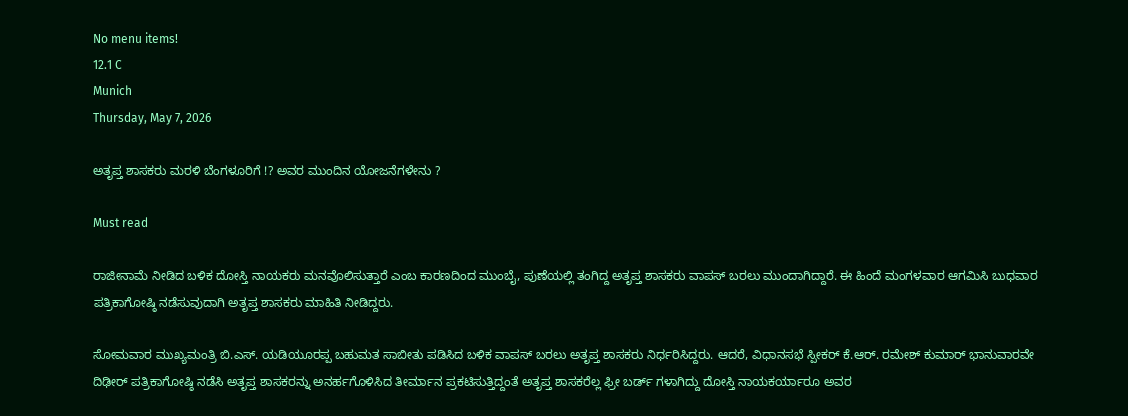No menu items!
12.1 C
Munich
Thursday, May 7, 2026

ಅತೃಪ್ತ ಶಾಸಕರು ಮರಳಿ ಬೆಂಗಳೂರಿಗೆ !? ಅವರ ಮುಂದಿನ ಯೋಜನೆಗಳೇನು ?

Must read

ರಾಜೀನಾಮೆ ನೀಡಿದ ಬಳಿಕ ದೋಸ್ತಿ ನಾಯಕರು ಮನವೊಲಿಸುತ್ತಾರೆ ಎಂಬ ಕಾರಣದಿಂದ ಮುಂಬೈ, ಪುಣೆಯಲ್ಲಿ ತಂಗಿದ್ದ ಅತೃಪ್ತ ಶಾಸಕರು ವಾಪಸ್ ಬರಲು ಮುಂದಾಗಿದ್ದಾರೆ. ಈ ಹಿಂದೆ ಮಂಗಳವಾರ ಆಗಮಿಸಿ ಬುಧವಾರ ಪತ್ರಿಕಾಗೋಷ್ಠಿ ನಡೆಸುವುದಾಗಿ ಅತೃಪ್ತ ಶಾಸಕರು ಮಾಹಿತಿ ನೀಡಿದ್ದರು.

ಸೋಮವಾರ ಮುಖ್ಯಮಂತ್ರಿ ಬಿ.ಎಸ್. ಯಡಿಯೂರಪ್ಪ ಬಹುಮತ ಸಾಬೀತು ಪಡಿಸಿದ ಬಳಿಕ ವಾಪಸ್ ಬರಲು ಅತೃಪ್ತ ಶಾಸಕರು ನಿರ್ಧರಿಸಿದ್ದರು. ಆದರೆ, ವಿಧಾನಸಭೆ ಸ್ಪೀಕರ್ ಕೆ.ಆರ್. ರಮೇಶ್ ಕುಮಾರ್ ಭಾನುವಾರವೇ ದಿಢೀರ್ ಪತ್ರಿಕಾಗೋಷ್ಠಿ ನಡೆಸಿ ಅತೃಪ್ತ ಶಾಸಕರನ್ನು ಅನರ್ಹಗೊಳಿಸಿದ ತೀರ್ಮಾನ ಪ್ರಕಟಿಸುತ್ತಿದ್ದಂತೆ ಅತೃಪ್ತ ಶಾಸಕರೆಲ್ಲ ಫ್ರೀ ಬರ್ಡ್ ಗಳಾಗಿದ್ದು ದೋಸ್ತಿ ನಾಯಕರ್ಯಾರೂ ಅವರ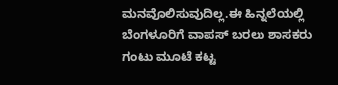ಮನವೊಲಿಸುವುದಿಲ್ಲ.ಈ ಹಿನ್ನಲೆಯಲ್ಲಿ ಬೆಂಗಳೂರಿಗೆ ವಾಪಸ್ ಬರಲು ಶಾಸಕರು ಗಂಟು ಮೂಟೆ ಕಟ್ಟ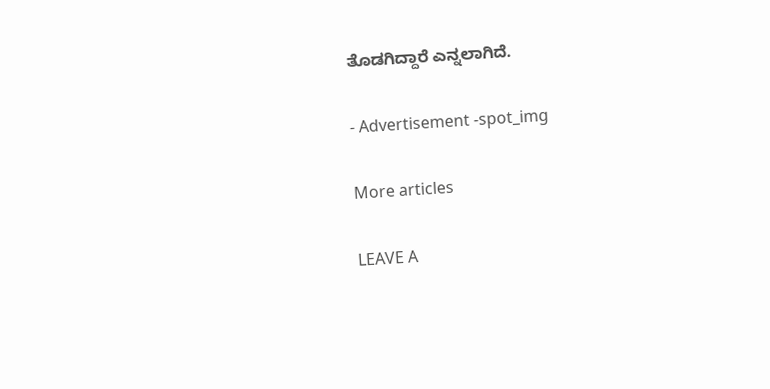ತೊಡಗಿದ್ದಾರೆ ಎನ್ನಲಾಗಿದೆ.

- Advertisement -spot_img

More articles

LEAVE A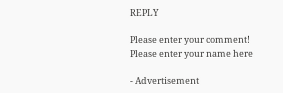REPLY

Please enter your comment!
Please enter your name here

- Advertisement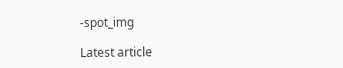-spot_img

Latest article